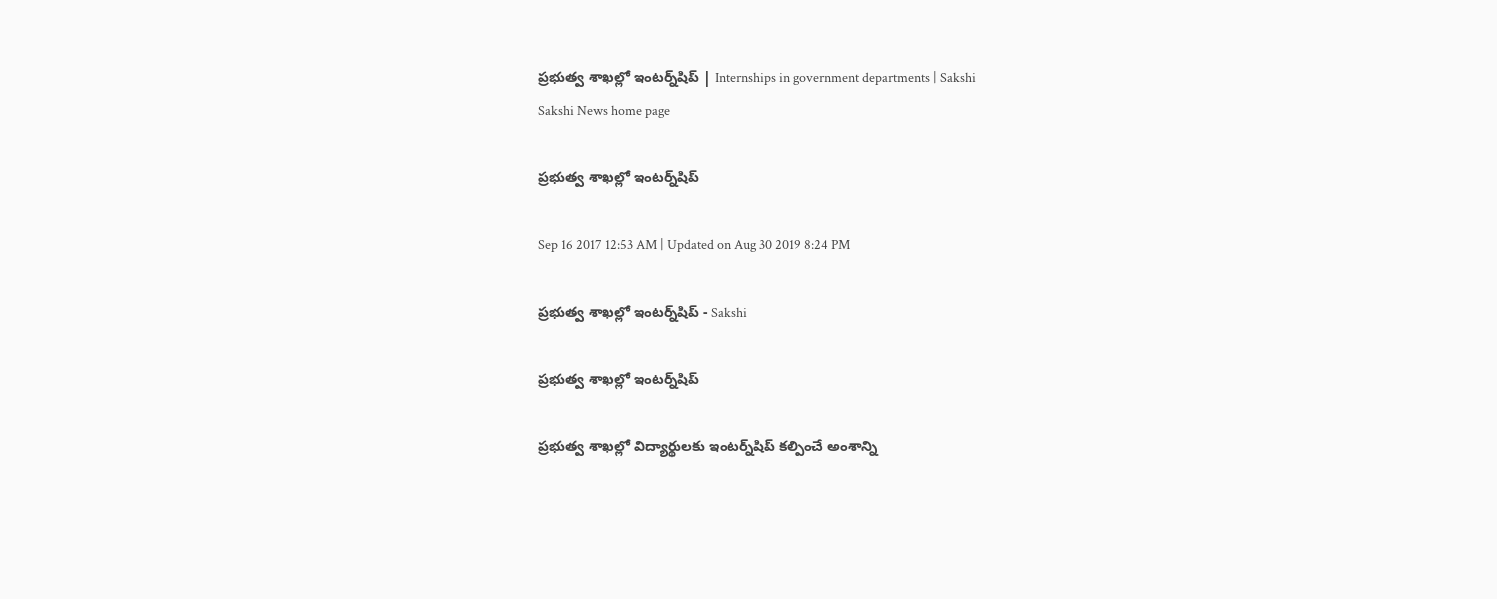ప్రభుత్వ శాఖల్లో ఇంటర్న్‌షిప్‌ | Internships in government departments | Sakshi
Sakshi News home page

ప్రభుత్వ శాఖల్లో ఇంటర్న్‌షిప్‌

Sep 16 2017 12:53 AM | Updated on Aug 30 2019 8:24 PM

ప్రభుత్వ శాఖల్లో ఇంటర్న్‌షిప్‌ - Sakshi

ప్రభుత్వ శాఖల్లో ఇంటర్న్‌షిప్‌

ప్రభుత్వ శాఖల్లో విద్యార్థులకు ఇంటర్న్‌షిప్‌ కల్పించే అంశాన్ని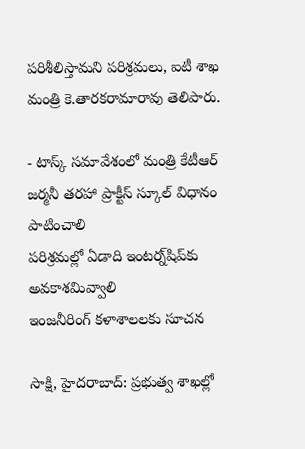పరిశీలిస్తామని పరిశ్రమలు, ఐటీ శాఖ మంత్రి కె.తారకరామారావు తెలిపారు.

- టాస్క్‌ సమావేశంలో మంత్రి కేటీఆర్‌
జర్మనీ తరహా ప్రాక్టీస్‌ స్కూల్‌ విధానం పాటించాలి
పరిశ్రమల్లో ఏడాది ఇంటర్న్‌షిప్‌కు అవకాశమివ్వాలి
ఇంజనీరింగ్‌ కళాశాలలకు సూచన

సాక్షి, హైదరాబాద్‌: ప్రభుత్వ శాఖల్లో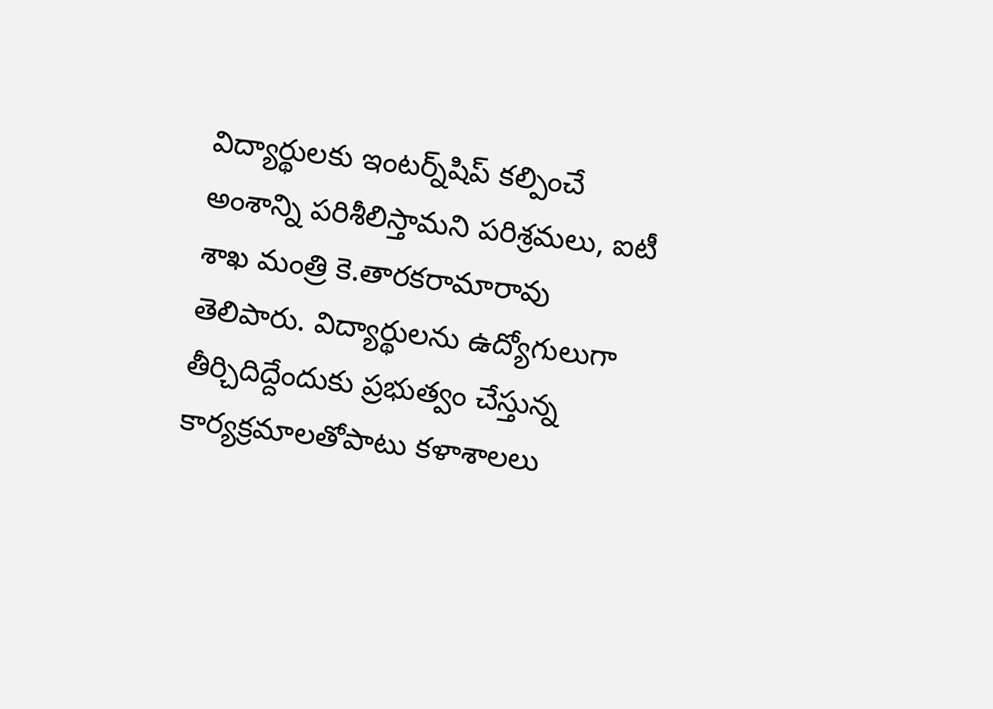విద్యార్థులకు ఇంటర్న్‌షిప్‌ కల్పించే అంశాన్ని పరిశీలిస్తామని పరిశ్రమలు, ఐటీ శాఖ మంత్రి కె.తారకరామారావు తెలిపారు. విద్యార్థులను ఉద్యోగులుగా తీర్చిదిద్దేందుకు ప్రభుత్వం చేస్తున్న కార్యక్రమాలతోపాటు కళాశాలలు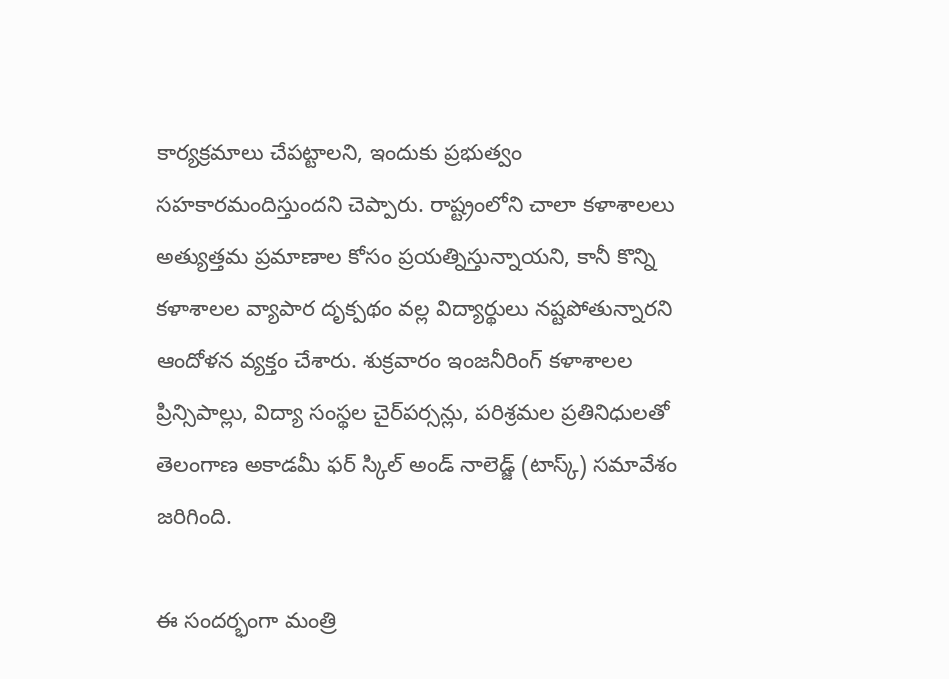కార్యక్రమాలు చేపట్టాలని, ఇందుకు ప్రభుత్వం సహకారమందిస్తుందని చెప్పారు. రాష్ట్రంలోని చాలా కళాశాలలు అత్యుత్తమ ప్రమాణాల కోసం ప్రయత్నిస్తున్నాయని, కానీ కొన్ని కళాశాలల వ్యాపార దృక్పథం వల్ల విద్యార్థులు నష్టపోతున్నారని ఆందోళన వ్యక్తం చేశారు. శుక్రవారం ఇంజనీరింగ్‌ కళాశాలల ప్రిన్సిపాల్లు, విద్యా సంస్థల చైర్‌పర్సన్లు, పరిశ్రమల ప్రతినిధులతో తెలంగాణ అకాడమీ ఫర్‌ స్కిల్‌ అండ్‌ నాలెడ్జ్‌ (టాస్క్‌) సమావేశం జరిగింది.

ఈ సందర్భంగా మంత్రి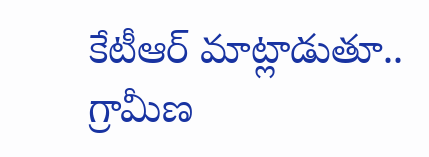కేటీఆర్‌ మాట్లాడుతూ.. గ్రామీణ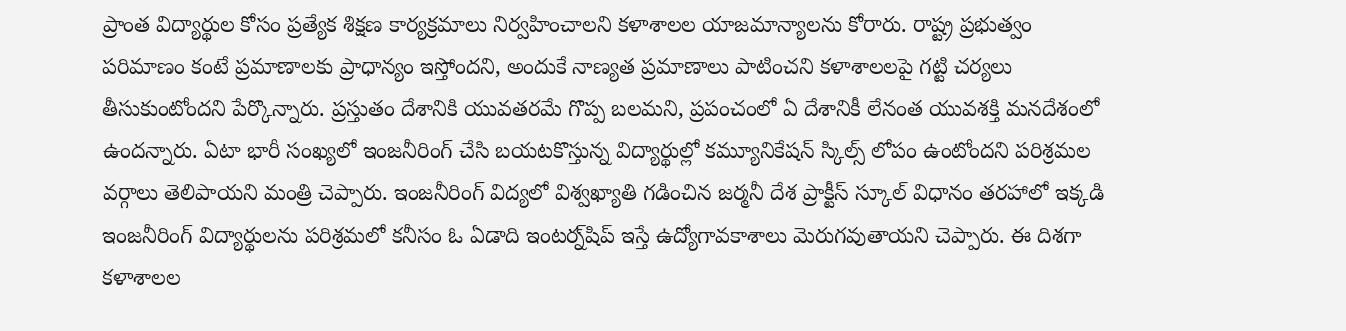ప్రాంత విద్యార్థుల కోసం ప్రత్యేక శిక్షణ కార్యక్రమాలు నిర్వహించాలని కళాశాలల యాజమాన్యాలను కోరారు. రాష్ట్ర ప్రభుత్వం పరిమాణం కంటే ప్రమాణాలకు ప్రాధాన్యం ఇస్తోందని, అందుకే నాణ్యత ప్రమాణాలు పాటించని కళాశాలలపై గట్టి చర్యలు తీసుకుంటోందని పేర్కొన్నారు. ప్రస్తుతం దేశానికి యువతరమే గొప్ప బలమని, ప్రపంచంలో ఏ దేశానికీ లేనంత యువశక్తి మనదేశంలో ఉందన్నారు. ఏటా భారీ సంఖ్యలో ఇంజనీరింగ్‌ చేసి బయటకొస్తున్న విద్యార్థుల్లో కమ్యూనికేషన్‌ స్కిల్స్‌ లోపం ఉంటోందని పరిశ్రమల వర్గాలు తెలిపాయని మంత్రి చెప్పారు. ఇంజనీరింగ్‌ విద్యలో విశ్వఖ్యాతి గడించిన జర్మనీ దేశ ప్రాక్టీస్‌ స్కూల్‌ విధానం తరహాలో ఇక్కడి ఇంజనీరింగ్‌ విద్యార్థులను పరిశ్రమలో కనీసం ఓ ఏడాది ఇంటర్న్‌షిప్‌ ఇస్తే ఉద్యోగావకాశాలు మెరుగవుతాయని చెప్పారు. ఈ దిశగా కళాశాలల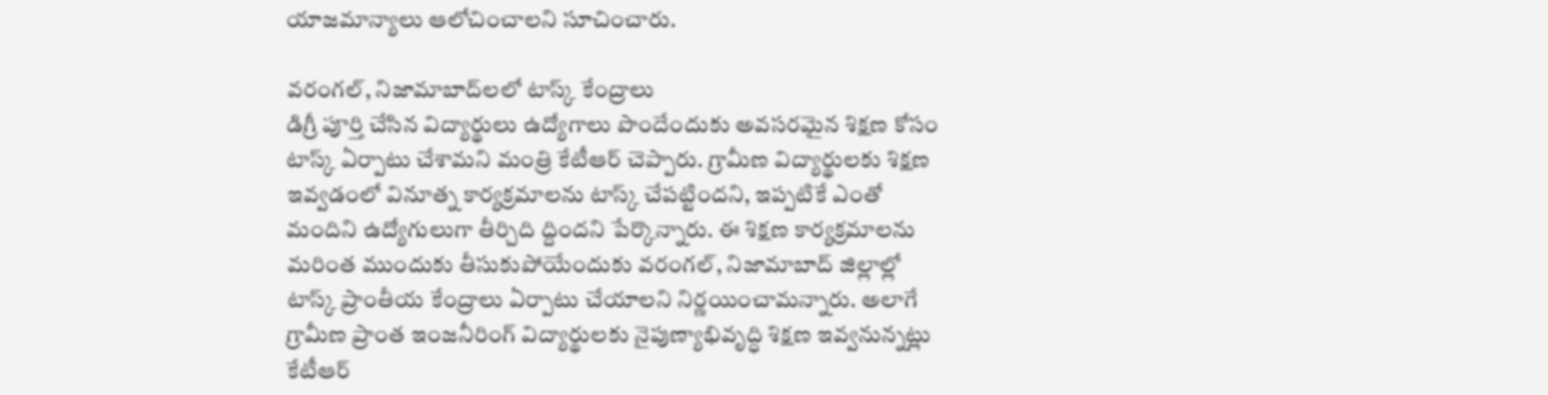యాజమాన్యాలు ఆలోచించాలని సూచించారు.

వరంగల్, నిజామాబాద్‌లలో టాస్క్‌ కేంద్రాలు
డిగ్రీ పూర్తి చేసిన విద్యార్థులు ఉద్యోగాలు పొందేందుకు అవసరమైన శిక్షణ కోసం టాస్క్‌ ఏర్పాటు చేశామని మంత్రి కేటీఆర్‌ చెప్పారు. గ్రామీణ విద్యార్థులకు శిక్షణ ఇవ్వడంలో వినూత్న కార్యక్రమాలను టాస్క్‌ చేపట్టిందని, ఇప్పటికే ఎంతో మందిని ఉద్యోగులుగా తీర్చిది ద్దిందని పేర్కొన్నారు. ఈ శిక్షణ కార్యక్రమాలను మరింత ముందుకు తీసుకుపోయేందుకు వరంగల్, నిజామాబాద్‌ జిల్లాల్లో టాస్క్‌ ప్రాంతీయ కేంద్రాలు ఏర్పాటు చేయాలని నిర్ణయించామన్నారు. అలాగే గ్రామీణ ప్రాంత ఇంజనీరింగ్‌ విద్యార్థులకు నైపుణ్యాభివృద్ధి శిక్షణ ఇవ్వనున్నట్లు కేటీఆర్‌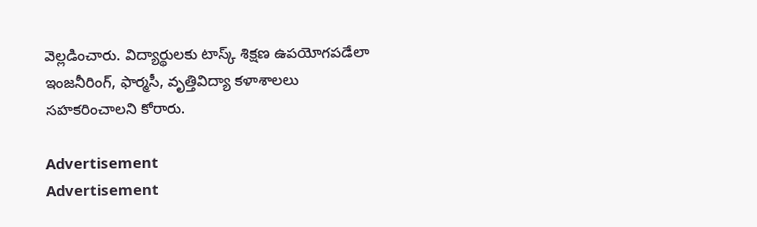వెల్లడించారు. విద్యార్థులకు టాస్క్‌ శిక్షణ ఉపయోగపడేలా ఇంజనీరింగ్, ఫార్మసీ, వృత్తివిద్యా కళాశాలలు సహకరించాలని కోరారు.

Advertisement
Advertisement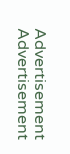Advertisement
Advertisement